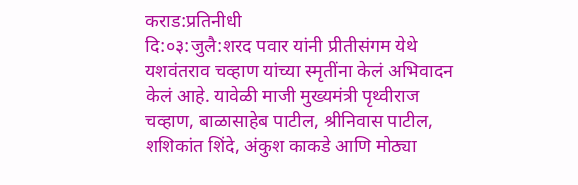कराड:प्रतिनीधी
दि:०३:जुलै:शरद पवार यांनी प्रीतीसंगम येथे यशवंतराव चव्हाण यांच्या स्मृतींना केलं अभिवादन केलं आहे. यावेळी माजी मुख्यमंत्री पृथ्वीराज चव्हाण, बाळासाहेब पाटील, श्रीनिवास पाटील, शशिकांत शिंदे, अंकुश काकडे आणि मोठ्या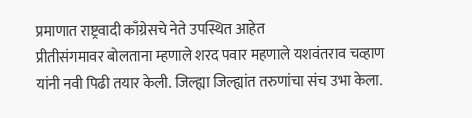प्रमाणात राष्ट्रवादी काँग्रेसचे नेते उपस्थित आहेत
प्रीतीसंगमावर बोलताना म्हणाले शरद पवार महणाले यशवंतराव चव्हाण यांनी नवी पिढी तयार केली. जिल्ह्या जिल्ह्यांत तरुणांचा संच उभा केला.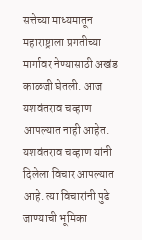सत्तेच्या माध्यमातून महाराष्ट्राला प्रगतीच्या मार्गावर नेण्यासाठी अखंड काळजी घेतली. आज यशवंतराव चव्हाण आपल्यात नाही आहेत. यशवंतराव चव्हाण यांनी दिलेला विचार आपल्यात आहे. त्या विचारांनी पुढे जाण्याची भूमिका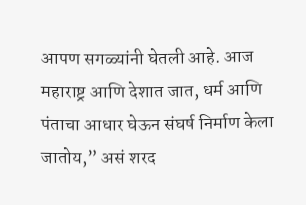आपण सगळ्यांनी घेतली आहे. आज महाराष्ट्र आणि देशात जात, धर्म आणि पंताचा आधार घेऊन संघर्ष निर्माण केला जातोय,” असं शरद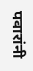पवारांनी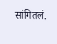सांगितलं.